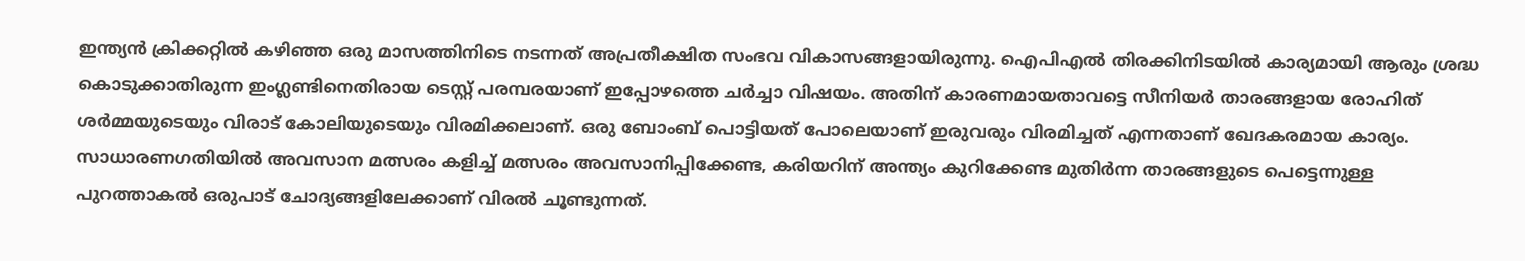ഇന്ത്യൻ ക്രിക്കറ്റിൽ കഴിഞ്ഞ ഒരു മാസത്തിനിടെ നടന്നത് അപ്രതീക്ഷിത സംഭവ വികാസങ്ങളായിരുന്നു. ഐപിഎൽ തിരക്കിനിടയിൽ കാര്യമായി ആരും ശ്രദ്ധ കൊടുക്കാതിരുന്ന ഇംഗ്ലണ്ടിനെതിരായ ടെസ്റ്റ് പരമ്പരയാണ് ഇപ്പോഴത്തെ ചർച്ചാ വിഷയം. അതിന് കാരണമായതാവട്ടെ സീനിയർ താരങ്ങളായ രോഹിത് ശർമ്മയുടെയും വിരാട് കോലിയുടെയും വിരമിക്കലാണ്. ഒരു ബോംബ് പൊട്ടിയത് പോലെയാണ് ഇരുവരും വിരമിച്ചത് എന്നതാണ് ഖേദകരമായ കാര്യം.
സാധാരണഗതിയിൽ അവസാന മത്സരം കളിച്ച് മത്സരം അവസാനിപ്പിക്കേണ്ട, കരിയറിന് അന്ത്യം കുറിക്കേണ്ട മുതിർന്ന താരങ്ങളുടെ പെട്ടെന്നുള്ള പുറത്താകൽ ഒരുപാട് ചോദ്യങ്ങളിലേക്കാണ് വിരൽ ചൂണ്ടുന്നത്.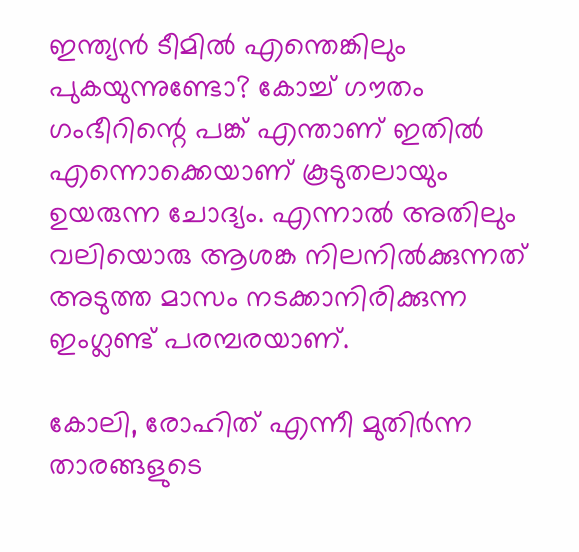ഇന്ത്യൻ ടീമിൽ എന്തെങ്കിലും പുകയുന്നുണ്ടോ? കോച്ച് ഗൗതം ഗംഭീറിന്റെ പങ്ക് എന്താണ് ഇതിൽ എന്നൊക്കെയാണ് കൂടുതലായും ഉയരുന്ന ചോദ്യം. എന്നാൽ അതിലും വലിയൊരു ആശങ്ക നിലനിൽക്കുന്നത് അടുത്ത മാസം നടക്കാനിരിക്കുന്ന ഇംഗ്ലണ്ട് പരമ്പരയാണ്.

കോലി, രോഹിത് എന്നീ മുതിർന്ന താരങ്ങളുടെ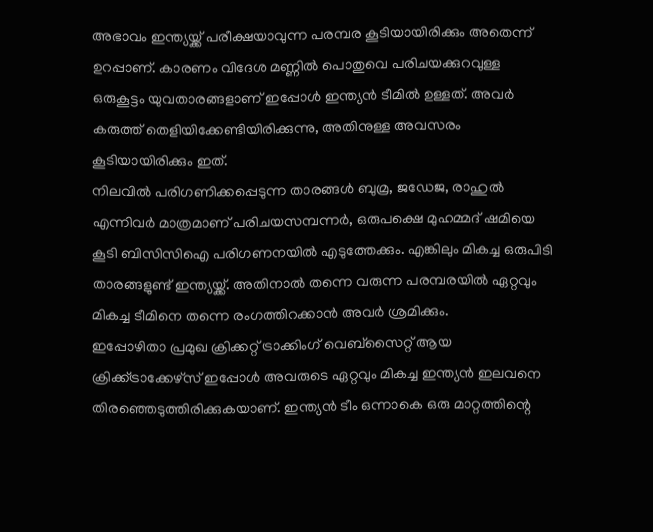അഭാവം ഇന്ത്യയ്ക്ക് പരീക്ഷയാവുന്ന പരമ്പര കൂടിയായിരിക്കും അതെന്ന് ഉറപ്പാണ്. കാരണം വിദേശ മണ്ണിൽ പൊതുവെ പരിചയക്കുറവുള്ള ഒരുകൂട്ടം യുവതാരങ്ങളാണ് ഇപ്പോൾ ഇന്ത്യൻ ടീമിൽ ഉള്ളത്. അവർ കരുത്ത് തെളിയിക്കേണ്ടിയിരിക്കുന്നു, അതിനുള്ള അവസരം കൂടിയായിരിക്കും ഇത്.
നിലവിൽ പരിഗണിക്കപ്പെടുന്ന താരങ്ങൾ ബുമ്ര, ജഡേജ, രാഹുൽ എന്നിവർ മാത്രമാണ് പരിചയസമ്പന്നർ, ഒരുപക്ഷെ മുഹമ്മദ് ഷമിയെ കൂടി ബിസിസിഐ പരിഗണനയിൽ എടുത്തേക്കും. എങ്കിലും മികച്ച ഒരുപിടി താരങ്ങളുണ്ട് ഇന്ത്യയ്ക്ക്. അതിനാൽ തന്നെ വരുന്ന പരമ്പരയിൽ ഏറ്റവും മികച്ച ടീമിനെ തന്നെ രംഗത്തിറക്കാൻ അവർ ശ്രമിക്കും.
ഇപ്പോഴിതാ പ്രമുഖ ക്രിക്കറ്റ് ട്രാക്കിംഗ് വെബ്സൈറ്റ് ആയ ക്രിക്ക്ട്രാക്കേഴ്സ് ഇപ്പോൾ അവരുടെ ഏറ്റവും മികച്ച ഇന്ത്യൻ ഇലവനെ തിരഞ്ഞെടുത്തിരിക്കുകയാണ്. ഇന്ത്യൻ ടീം ഒന്നാകെ ഒരു മാറ്റത്തിന്റെ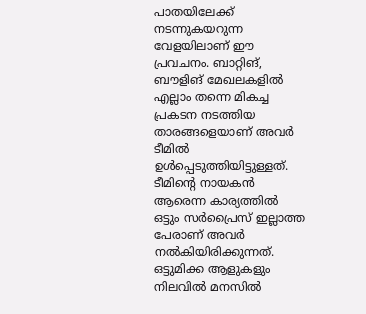പാതയിലേക്ക് നടന്നുകയറുന്ന വേളയിലാണ് ഈ പ്രവചനം. ബാറ്റിങ്, ബൗളിങ് മേഖലകളിൽ എല്ലാം തന്നെ മികച്ച പ്രകടന നടത്തിയ താരങ്ങളെയാണ് അവർ ടീമിൽ ഉൾപ്പെടുത്തിയിട്ടുള്ളത്.
ടീമിന്റെ നായകൻ ആരെന്ന കാര്യത്തിൽ ഒട്ടും സർപ്രൈസ് ഇല്ലാത്ത പേരാണ് അവർ നൽകിയിരിക്കുന്നത്. ഒട്ടുമിക്ക ആളുകളും നിലവിൽ മനസിൽ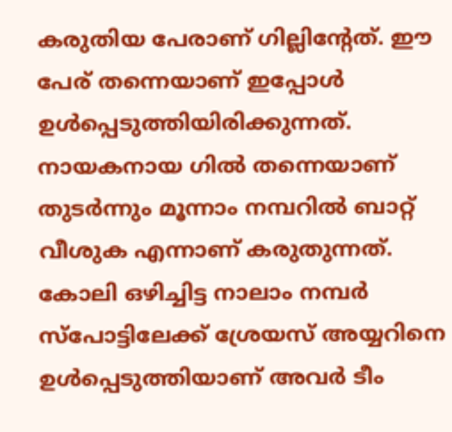കരുതിയ പേരാണ് ഗില്ലിന്റേത്. ഈ പേര് തന്നെയാണ് ഇപ്പോൾ ഉൾപ്പെടുത്തിയിരിക്കുന്നത്. നായകനായ ഗിൽ തന്നെയാണ് തുടർന്നും മൂന്നാം നമ്പറിൽ ബാറ്റ് വീശുക എന്നാണ് കരുതുന്നത്. കോലി ഒഴിച്ചിട്ട നാലാം നമ്പർ സ്പോട്ടിലേക്ക് ശ്രേയസ് അയ്യറിനെ ഉൾപ്പെടുത്തിയാണ് അവർ ടീം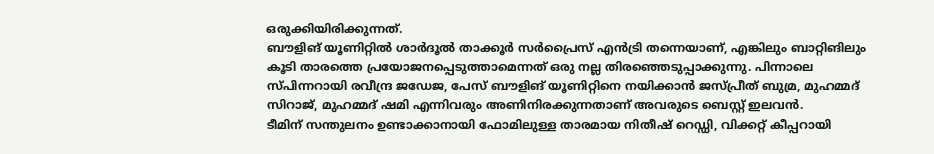ഒരുക്കിയിരിക്കുന്നത്.
ബൗളിങ് യൂണിറ്റിൽ ശാർദൂൽ താക്കൂർ സർപ്രൈസ് എൻട്രി തന്നെയാണ്, എങ്കിലും ബാറ്റിങിലും കൂടി താരത്തെ പ്രയോജനപ്പെടുത്താമെന്നത് ഒരു നല്ല തിരഞ്ഞെടുപ്പാക്കുന്നു. പിന്നാലെ സ്പിന്നറായി രവീന്ദ്ര ജഡേജ, പേസ് ബൗളിങ് യൂണിറ്റിനെ നയിക്കാൻ ജസ്പ്രീത് ബുമ്ര, മുഹമ്മദ് സിറാജ്, മുഹമ്മദ് ഷമി എന്നിവരും അണിനിരക്കുന്നതാണ് അവരുടെ ബെസ്റ്റ് ഇലവൻ.
ടീമിന് സന്തുലനം ഉണ്ടാക്കാനായി ഫോമിലുള്ള താരമായ നിതീഷ് റെഡ്ഡി, വിക്കറ്റ് കീപ്പറായി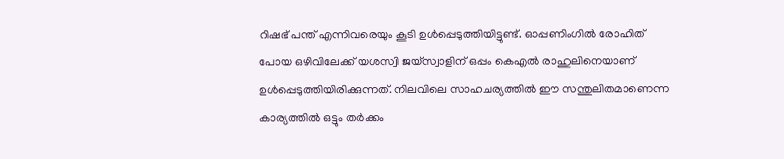റിഷഭ് പന്ത് എന്നിവരെയും കൂടി ഉൾപ്പെടുത്തിയിട്ടുണ്ട്. ഓപ്പണിംഗിൽ രോഹിത് പോയ ഒഴിവിലേക്ക് യശസ്വി ജയ്സ്വാളിന് ഒപ്പം കെഎൽ രാഹുലിനെയാണ് ഉൾപ്പെടുത്തിയിരിക്കുന്നത്. നിലവിലെ സാഹചര്യത്തിൽ ഈ സന്തുലിതമാണെന്ന കാര്യത്തിൽ ഒട്ടും തർക്കം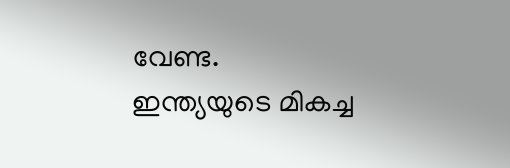വേണ്ട.
ഇന്ത്യയുടെ മികച്ച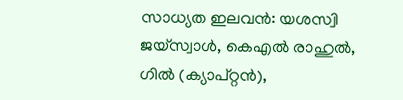സാധ്യത ഇലവൻ: യശസ്വി ജയ്സ്വാൾ, കെഎൽ രാഹുൽ, ഗിൽ (ക്യാപ്റ്റൻ),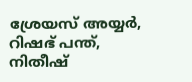ശ്രേയസ് അയ്യർ, റിഷഭ് പന്ത്, നിതീഷ്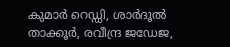കുമാർ റെഡ്ഡി, ശാർദൂൽ താക്കൂർ, രവീന്ദ്ര ജഡേജ,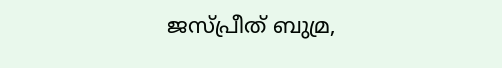ജസ്പ്രീത് ബുമ്ര,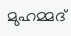മുഹമ്മദ്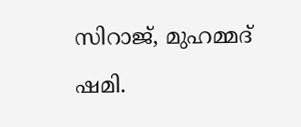സിറാജ്, മുഹമ്മദ് ഷമി.